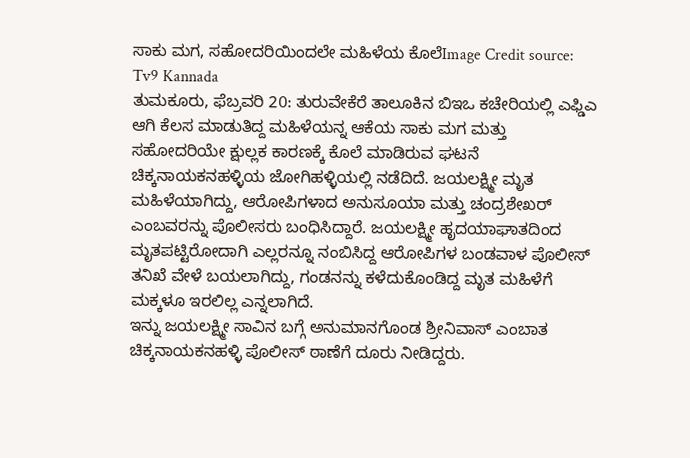ಸಾಕು ಮಗ, ಸಹೋದರಿಯಿಂದಲೇ ಮಹಿಳೆಯ ಕೊಲೆImage Credit source: Tv9 Kannada
ತುಮಕೂರು, ಫೆಬ್ರವರಿ 20: ತುರುವೇಕೆರೆ ತಾಲೂಕಿನ ಬಿಇಒ ಕಚೇರಿಯಲ್ಲಿ ಎಫ್ಡಿಎ ಆಗಿ ಕೆಲಸ ಮಾಡುತಿದ್ದ ಮಹಿಳೆಯನ್ನ ಆಕೆಯ ಸಾಕು ಮಗ ಮತ್ತು ಸಹೋದರಿಯೇ ಕ್ಷುಲ್ಲಕ ಕಾರಣಕ್ಕೆ ಕೊಲೆ ಮಾಡಿರುವ ಘಟನೆ ಚಿಕ್ಕನಾಯಕನಹಳ್ಳಿಯ ಜೋಗಿಹಳ್ಳಿಯಲ್ಲಿ ನಡೆದಿದೆ. ಜಯಲಕ್ಷ್ಮೀ ಮೃತ ಮಹಿಳೆಯಾಗಿದ್ದು, ಆರೋಪಿಗಳಾದ ಅನುಸೂಯಾ ಮತ್ತು ಚಂದ್ರಶೇಖರ್ ಎಂಬವರನ್ನು ಪೊಲೀಸರು ಬಂಧಿಸಿದ್ದಾರೆ. ಜಯಲಕ್ಷ್ಮೀ ಹೃದಯಾಘಾತದಿಂದ ಮೃತಪಟ್ಟಿರೋದಾಗಿ ಎಲ್ಲರನ್ನೂ ನಂಬಿಸಿದ್ದ ಆರೋಪಿಗಳ ಬಂಡವಾಳ ಪೊಲೀಸ್ ತನಿಖೆ ವೇಳೆ ಬಯಲಾಗಿದ್ದು, ಗಂಡನನ್ನು ಕಳೆದುಕೊಂಡಿದ್ದ ಮೃತ ಮಹಿಳೆಗೆ ಮಕ್ಕಳೂ ಇರಲಿಲ್ಲ ಎನ್ನಲಾಗಿದೆ.
ಇನ್ನು ಜಯಲಕ್ಷ್ಮೀ ಸಾವಿನ ಬಗ್ಗೆ ಅನುಮಾನಗೊಂಡ ಶ್ರೀನಿವಾಸ್ ಎಂಬಾತ ಚಿಕ್ಕನಾಯಕನಹಳ್ಳಿ ಪೊಲೀಸ್ ಠಾಣೆಗೆ ದೂರು ನೀಡಿದ್ದರು.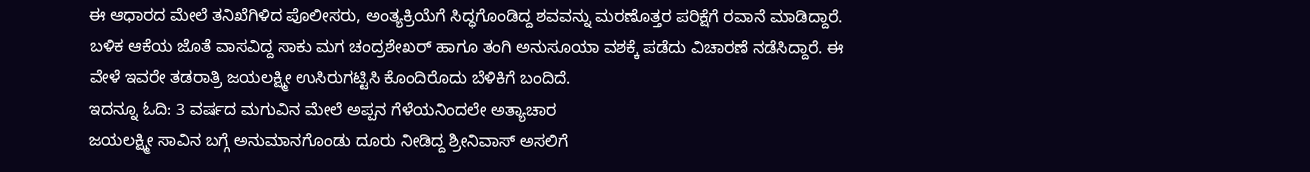ಈ ಆಧಾರದ ಮೇಲೆ ತನಿಖೆಗಿಳಿದ ಪೊಲೀಸರು, ಅಂತ್ಯಕ್ರಿಯೆಗೆ ಸಿದ್ಧಗೊಂಡಿದ್ದ ಶವವನ್ನು ಮರಣೊತ್ತರ ಪರಿಕ್ಷೆಗೆ ರವಾನೆ ಮಾಡಿದ್ದಾರೆ. ಬಳಿಕ ಆಕೆಯ ಜೊತೆ ವಾಸವಿದ್ದ ಸಾಕು ಮಗ ಚಂದ್ರಶೇಖರ್ ಹಾಗೂ ತಂಗಿ ಅನುಸೂಯಾ ವಶಕ್ಕೆ ಪಡೆದು ವಿಚಾರಣೆ ನಡೆಸಿದ್ದಾರೆ. ಈ ವೇಳೆ ಇವರೇ ತಡರಾತ್ರಿ ಜಯಲಕ್ಷ್ಮೀ ಉಸಿರುಗಟ್ಟಿಸಿ ಕೊಂದಿರೊದು ಬೆಳಿಕಿಗೆ ಬಂದಿದೆ.
ಇದನ್ನೂ ಓದಿ: 3 ವರ್ಷದ ಮಗುವಿನ ಮೇಲೆ ಅಪ್ಪನ ಗೆಳೆಯನಿಂದಲೇ ಅತ್ಯಾಚಾರ
ಜಯಲಕ್ಷ್ಮೀ ಸಾವಿನ ಬಗ್ಗೆ ಅನುಮಾನಗೊಂಡು ದೂರು ನೀಡಿದ್ದ ಶ್ರೀನಿವಾಸ್ ಅಸಲಿಗೆ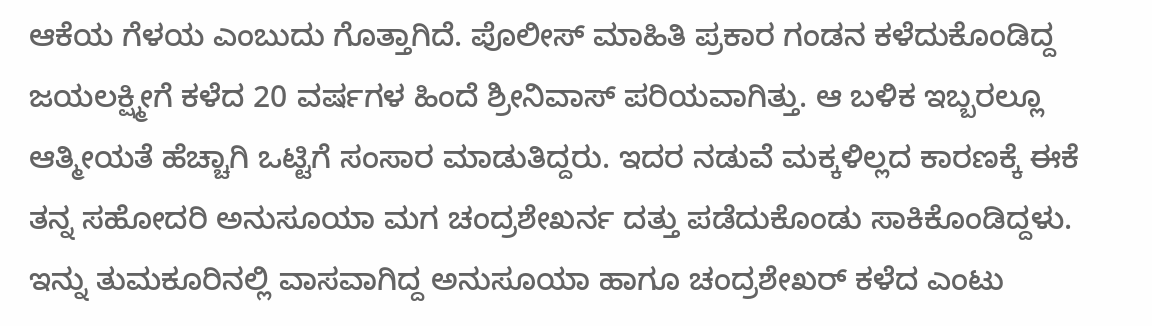ಆಕೆಯ ಗೆಳಯ ಎಂಬುದು ಗೊತ್ತಾಗಿದೆ. ಪೊಲೀಸ್ ಮಾಹಿತಿ ಪ್ರಕಾರ ಗಂಡನ ಕಳೆದುಕೊಂಡಿದ್ದ ಜಯಲಕ್ಷ್ಮೀಗೆ ಕಳೆದ 20 ವರ್ಷಗಳ ಹಿಂದೆ ಶ್ರೀನಿವಾಸ್ ಪರಿಯವಾಗಿತ್ತು. ಆ ಬಳಿಕ ಇಬ್ಬರಲ್ಲೂ ಆತ್ಮೀಯತೆ ಹೆಚ್ಚಾಗಿ ಒಟ್ಟಿಗೆ ಸಂಸಾರ ಮಾಡುತಿದ್ದರು. ಇದರ ನಡುವೆ ಮಕ್ಕಳಿಲ್ಲದ ಕಾರಣಕ್ಕೆ ಈಕೆ ತನ್ನ ಸಹೋದರಿ ಅನುಸೂಯಾ ಮಗ ಚಂದ್ರಶೇಖರ್ನ ದತ್ತು ಪಡೆದುಕೊಂಡು ಸಾಕಿಕೊಂಡಿದ್ದಳು. ಇನ್ನು ತುಮಕೂರಿನಲ್ಲಿ ವಾಸವಾಗಿದ್ದ ಅನುಸೂಯಾ ಹಾಗೂ ಚಂದ್ರಶೇಖರ್ ಕಳೆದ ಎಂಟು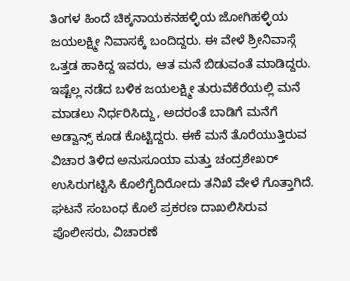ತಿಂಗಳ ಹಿಂದೆ ಚಿಕ್ಕನಾಯಕನಹಳ್ಳಿಯ ಜೋಗಿಹಳ್ಳಿಯ ಜಯಲಕ್ಷ್ಮೀ ನಿವಾಸಕ್ಕೆ ಬಂದಿದ್ದರು. ಈ ವೇಳೆ ಶ್ರೀನಿವಾಸ್ಗೆ ಒತ್ತಡ ಹಾಕಿದ್ದ ಇವರು, ಆತ ಮನೆ ಬಿಡುವಂತೆ ಮಾಡಿದ್ದರು. ಇಷ್ಟೆಲ್ಲ ನಡೆದ ಬಳಿಕ ಜಯಲಕ್ಷ್ಮೀ ತುರುವೆಕೆರೆಯಲ್ಲಿ ಮನೆ ಮಾಡಲು ನಿರ್ಧರಿಸಿದ್ದು, ಅದರಂತೆ ಬಾಡಿಗೆ ಮನೆಗೆ ಅಡ್ವಾನ್ಸ್ ಕೂಡ ಕೊಟ್ಟಿದ್ದರು. ಈಕೆ ಮನೆ ತೊರೆಯುತ್ತಿರುವ ವಿಚಾರ ತಿಳಿದ ಅನುಸೂಯಾ ಮತ್ತು ಚಂದ್ರಶೇಖರ್ ಉಸಿರುಗಟ್ಟಿಸಿ ಕೊಲೆಗೈದಿರೋದು ತನಿಖೆ ವೇಳೆ ಗೊತ್ತಾಗಿದೆ. ಘಟನೆ ಸಂಬಂಧ ಕೊಲೆ ಪ್ರಕರಣ ದಾಖಲಿಸಿರುವ ಪೊಲೀಸರು, ವಿಚಾರಣೆ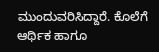ಮುಂದುವರಿಸಿದ್ದಾರೆ. ಕೊಲೆಗೆ ಆರ್ಥಿಕ ಹಾಗೂ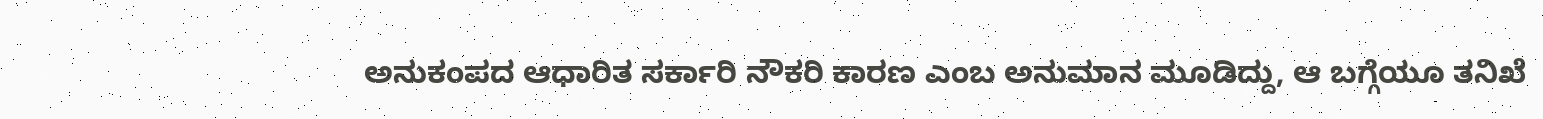ಅನುಕಂಪದ ಆಧಾರಿತ ಸರ್ಕಾರಿ ನೌಕರಿ ಕಾರಣ ಎಂಬ ಅನುಮಾನ ಮೂಡಿದ್ದು, ಆ ಬಗ್ಗೆಯೂ ತನಿಖೆ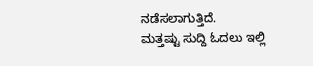ನಡೆಸಲಾಗುತ್ತಿದೆ.
ಮತ್ತಷ್ಟು ಸುದ್ದಿ ಓದಲು ಇಲ್ಲಿ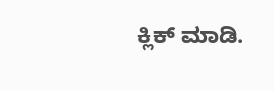ಕ್ಲಿಕ್ ಮಾಡಿ.